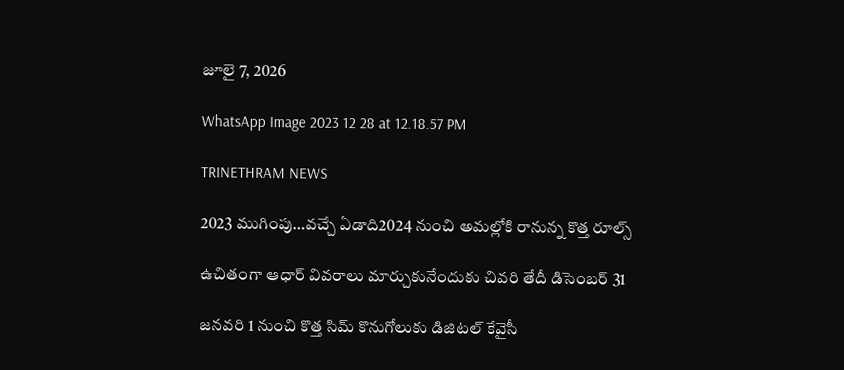జూలై 7, 2026

WhatsApp Image 2023 12 28 at 12.18.57 PM

TRINETHRAM NEWS

2023 ముగింపు…వచ్చే ఏడాది2024 నుంచి అమల్లోకి రానున్న కొత్త రూల్స్

ఉచితంగా ఆధార్ వివరాలు మార్చుకునేందుకు చివరి తేదీ డిసెంబర్ 31

జనవరి 1 నుంచి కొత్త సిమ్ కొనుగోలుకు డిజిటల్ కేవైసీ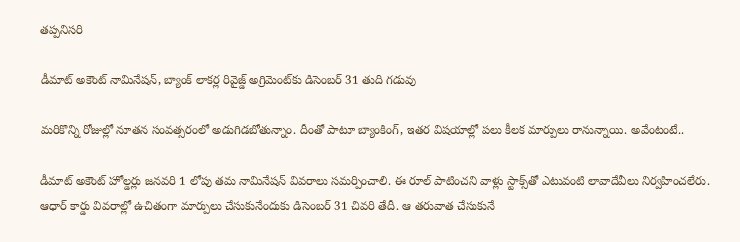తప్పనిసరి

డీమాట్ అకౌంట్ నామినేషన్, బ్యాంక్ లాకర్ల రివైజ్డ్ అగ్రిమెంట్‌కు డిసెంబర్ 31 తుది గడువు

మరికొన్ని రోజుల్లో నూతన సంవత్సరంలో అడుగిడబోతున్నాం. దీంతో పాటూ బ్యాంకింగ్, ఇతర విషయాల్లో పలు కీలక మార్పులు రానున్నాయి. అవేంటంటే..

డీమాట్ అకౌంట్ హోల్డర్లు జనవరి 1 లోపు తమ నామినేషన్ వివరాలు సమర్పించాలి. ఈ రూల్ పాటించని వాళ్లు స్టాక్స్‌తో ఎటువంటి లావాదేవీలు నిర్వహించలేరు.
ఆధార్‌ కార్డు వివరాల్లో ఉచితంగా మార్పులు చేసుకునేందుకు డిసెంబర్ 31 చివరి తేదీ. ఆ తరువాత చేసుకునే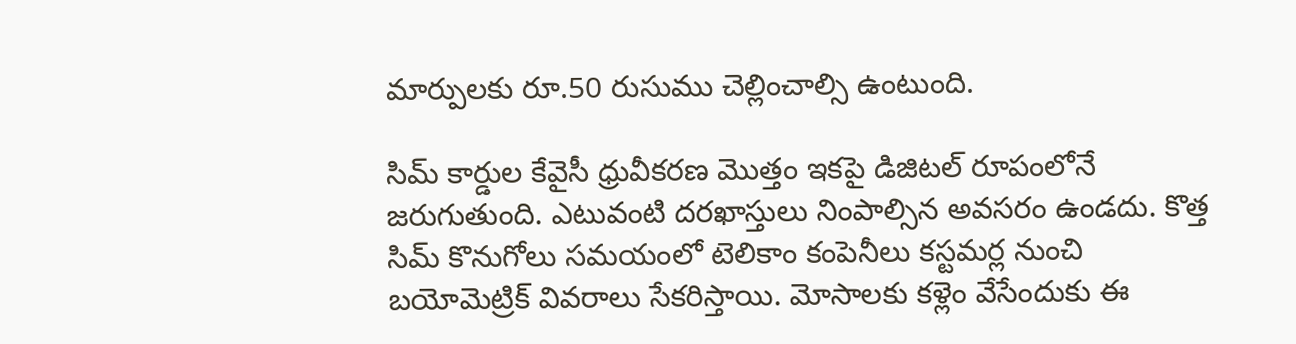మార్పులకు రూ.50 రుసుము చెల్లించాల్సి ఉంటుంది.

సిమ్ కార్డుల కేవైసీ ధ్రువీకరణ మొత్తం ఇకపై డిజిటల్ రూపంలోనే జరుగుతుంది. ఎటువంటి దరఖాస్తులు నింపాల్సిన అవసరం ఉండదు. కొత్త సిమ్ కొనుగోలు సమయంలో టెలికాం కంపెనీలు కస్టమర్ల నుంచి బయోమెట్రిక్ వివరాలు సేకరిస్తాయి. మోసాలకు కళ్లెం వేసేందుకు ఈ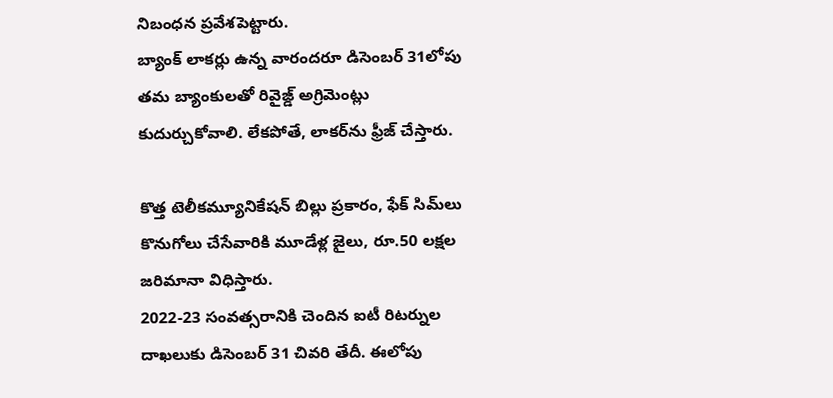నిబంధన ప్రవేశపెట్టారు.
బ్యాంక్ లాకర్లు ఉన్న వారందరూ డిసెంబర్ 31లోపు తమ బ్యాంకులతో రివైజ్డ్ అగ్రిమెంట్లు కుదుర్చుకోవాలి. లేకపోతే, లాకర్‌ను ఫ్రీజ్ చేస్తారు.

కొత్త టెలీకమ్యూనికేషన్ బిల్లు ప్రకారం, ఫేక్ సిమ్‌లు కొనుగోలు చేసేవారికి మూడేళ్ల జైలు, రూ.50 లక్షల జరిమానా విధిస్తారు.
2022-23 సంవత్సరానికి చెందిన ఐటీ రిటర్నుల దాఖలుకు డిసెంబర్ 31 చివరి తేదీ. ఈలోపు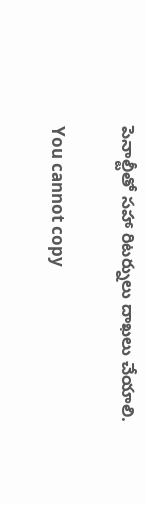పెనాల్టీతో సహా రిటర్నులు దాఖలు చేయాలి.

You cannot copy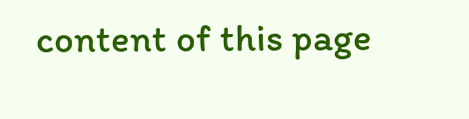content of this page